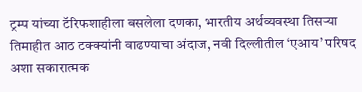ट्रम्प यांच्या टॅरिफशाहीला बसलेला दणका, भारतीय अर्थव्यवस्था तिसऱ्या तिमाहीत आठ टक्क्यांनी वाढण्याचा अंदाज, नवी दिल्लीतील ‘एआय’ परिषद अशा सकारात्मक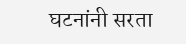घटनांनी सरता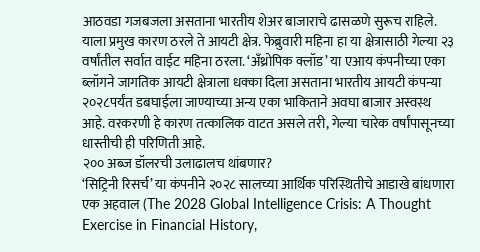आठवडा गजबजला असताना भारतीय शेअर बाजाराचे ढासळणे सुरूच राहिले. याला प्रमुख कारण ठरले ते आयटी क्षेत्र. फेब्रुवारी महिना हा या क्षेत्रासाठी गेल्या २३ वर्षांतील सर्वात वाईट महिना ठरला. ‘अँथ्रोपिक क्लॉड’ या एआय कंपनीच्या एका ब्लॉगने जागतिक आयटी क्षेत्राला धक्का दिला असताना भारतीय आयटी कंपन्या २०२८पर्यंत डबघाईला जाण्याच्या अन्य एका भाकिताने अवघा बाजार अस्वस्थ आहे. वरकरणी हे कारण तत्कालिक वाटत असले तरी, गेल्या चारेक वर्षांपासूनच्या धास्तीची ही परिणिती आहे.
२०० अब्ज डॉलरची उलाढालच थांबणार?
‘सिट्रिनी रिसर्च’ या कंपनीने २०२८ सालच्या आर्थिक परिस्थितीचे आडाखे बांधणारा एक अहवाल (The 2028 Global Intelligence Crisis: A Thought Exercise in Financial History,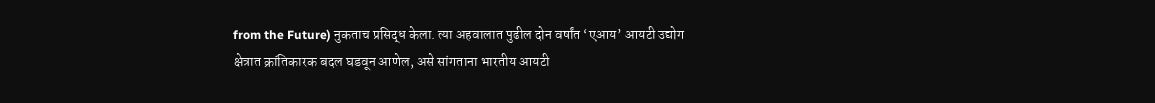from the Future) नुकताच प्रसिद्ध केला. त्या अहवालात पुढील दोन वर्षांत ‘एआय’ आयटी उद्योग क्षेत्रात क्रांतिकारक बदल घडवून आणेल, असे सांगताना भारतीय आयटी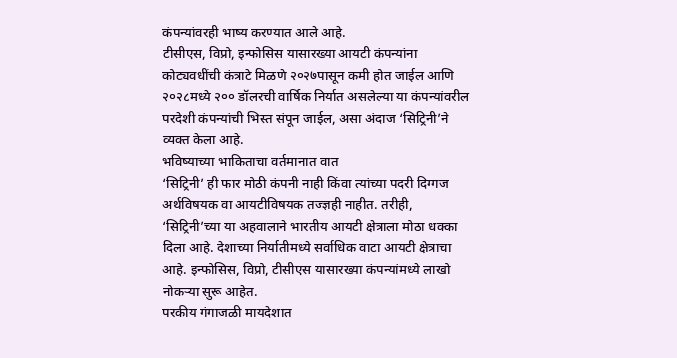कंपन्यांवरही भाष्य करण्यात आले आहे.
टीसीएस, विप्रो, इन्फोसिस यासारख्या आयटी कंपन्यांना कोट्यवधींची कंत्राटे मिळणे २०२७पासून कमी होत जाईल आणि २०२८मध्ये २०० डॉलरची वार्षिक निर्यात असलेल्या या कंपन्यांवरील परदेशी कंपन्यांची भिस्त संपून जाईल, असा अंदाज ‘सिट्रिनी’ने व्यक्त केला आहे.
भविष्याच्या भाकिताचा वर्तमानात वात
‘सिट्रिनी’ ही फार मोठी कंपनी नाही किंवा त्यांच्या पदरी दिग्गज अर्थविषयक वा आयटीविषयक तज्ज्ञही नाहीत. तरीही, ‘सिट्रिनी’च्या या अहवालाने भारतीय आयटी क्षेत्राला मोठा धक्का दिला आहे. देशाच्या निर्यातीमध्ये सर्वाधिक वाटा आयटी क्षेत्राचा आहे. इन्फोसिस, विप्रो, टीसीएस यासारख्या कंपन्यांमध्ये लाखो नोकऱ्या सुरू आहेत.
परकीय गंगाजळी मायदेशात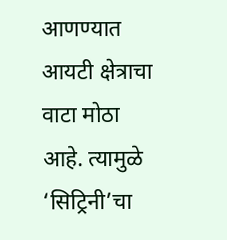आणण्यात आयटी क्षेत्राचा वाटा मोठा आहे. त्यामुळे ‘सिट्रिनी’चा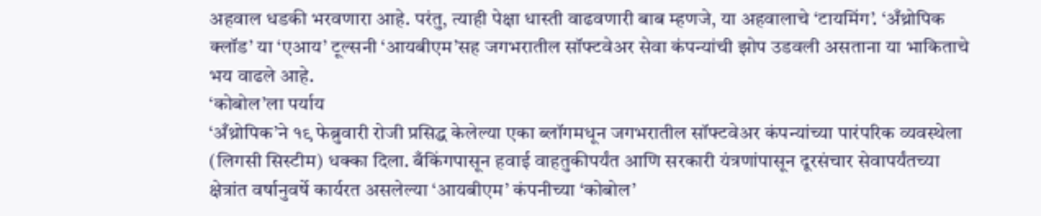अहवाल धडकी भरवणारा आहे. परंतु, त्याही पेक्षा धास्ती वाढवणारी बाब म्हणजे, या अहवालाचे ‘टायमिंग’. ‘अँथ्रोपिक क्लॉड’ या ‘एआय’ टूल्सनी ‘आयबीएम’सह जगभरातील सॉफ्टवेअर सेवा कंपन्यांची झोप उडवली असताना या भाकिताचे भय वाढले आहे.
‘कोबोल’ला पर्याय
‘अँथ्रोपिक’ने १९ फेब्रुवारी रोजी प्रसिद्ध केलेल्या एका ब्लॉगमधून जगभरातील सॉफ्टवेअर कंपन्यांच्या पारंपरिक व्यवस्थेला (लिगसी सिस्टीम) धक्का दिला. बँकिंगपासून हवाई वाहतुकीपर्यंत आणि सरकारी यंत्रणांपासून दूरसंचार सेवापर्यंतच्या क्षेत्रांत वर्षानुवर्षे कार्यरत असलेल्या ‘आयबीएम’ कंपनीच्या ‘कोबोल’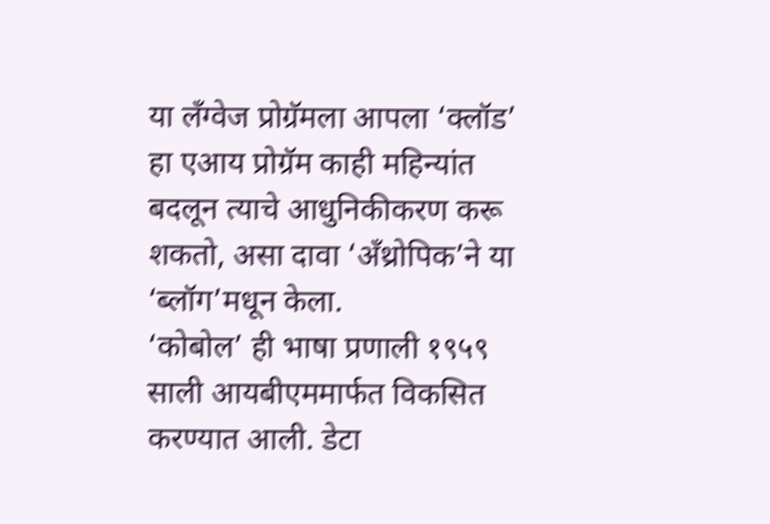या लँग्वेज प्रोग्रॅमला आपला ‘क्लॉड’ हा एआय प्रोग्रॅम काही महिन्यांत बदलून त्याचे आधुनिकीकरण करू शकतो, असा दावा ‘अँथ्रोपिक’ने या ‘ब्लॉग’मधून केला.
‘कोबोल’ ही भाषा प्रणाली १९५९ साली आयबीएममार्फत विकसित करण्यात आली. डेटा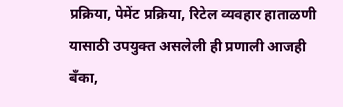प्रक्रिया, पेमेंट प्रक्रिया, रिटेल व्यवहार हाताळणी यासाठी उपयुक्त असलेली ही प्रणाली आजही बँका,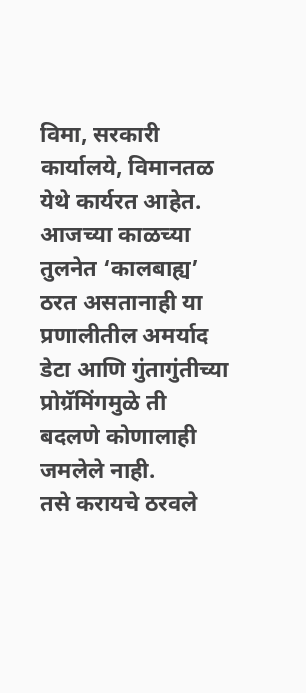विमा, सरकारी कार्यालये, विमानतळ येथे कार्यरत आहेत. आजच्या काळच्या तुलनेत ‘कालबाह्य’ ठरत असतानाही या प्रणालीतील अमर्याद डेटा आणि गुंतागुंतीच्या प्रोग्रॅमिंगमुळे ती बदलणे कोणालाही जमलेले नाही.
तसे करायचे ठरवले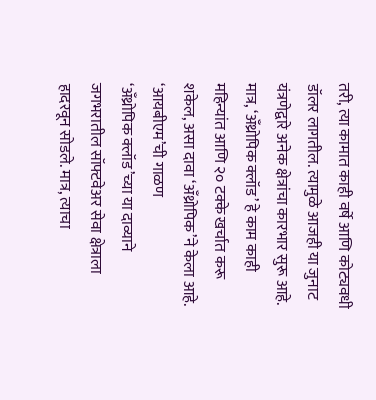तरी, त्या कामात काही वर्षे आणि कोट्यवधी डॉलर लागतील. त्यामुळे आजही या जुनाट यंत्रणेद्वारे अनेक क्षेत्रांचा कारभार सुरू आहे. मात्र, ‘अँथ्रोपिक क्लॉड’ हे काम काही महिन्यांत आणि २० टक्के खर्चात करू शकेल, असा दावा ‘अँथ्रोपिक’ने केला आहे.
‘आयबीएम’ची गाळण
‘अँथ्रोपिक क्लॉड’च्या या दाव्याने जगभरातील सॉफ्टवेअर सेवा क्षेत्राला हादरवून सोडले. मात्र, त्याचा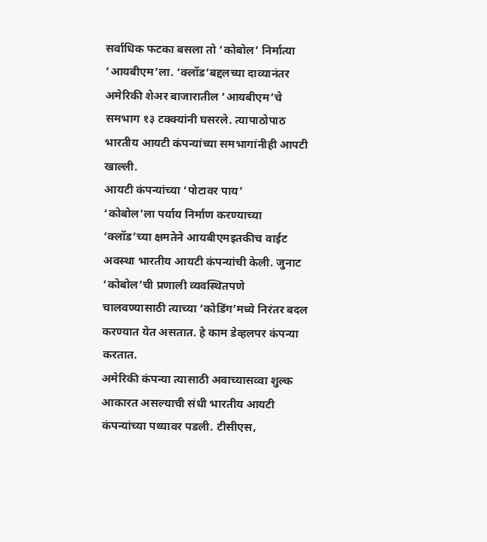सर्वाधिक फटका बसला तो ‘कोबोल’ निर्मात्या ‘आयबीएम’ला. ‘क्लॉड’बद्दलच्या दाव्यानंतर अमेरिकी शेअर बाजारातील ‘आयबीएम’चे समभाग १३ टक्क्यांनी घसरले. त्यापाठोपाठ भारतीय आयटी कंपन्यांच्या समभागांनीही आपटी खाल्ली.
आयटी कंपन्यांच्या ‘पोटावर पाय’
‘कोबोल’ला पर्याय निर्माण करण्याच्या ‘क्लॉड’च्या क्षमतेने आयबीएमइतकीच वाईट अवस्था भारतीय आयटी कंपन्यांची केली. जुनाट ‘कोबोल’ची प्रणाली व्यवस्थितपणे चालवण्यासाठी त्याच्या ‘कोडिंग’मध्ये निरंतर बदल करण्यात येत असतात. हे काम डेव्हलपर कंपन्या करतात.
अमेरिकी कंपन्या त्यासाठी अवाच्यासव्वा शुल्क आकारत असल्याची संधी भारतीय आयटी कंपन्यांच्या पथ्यावर पडली. टीसीएस,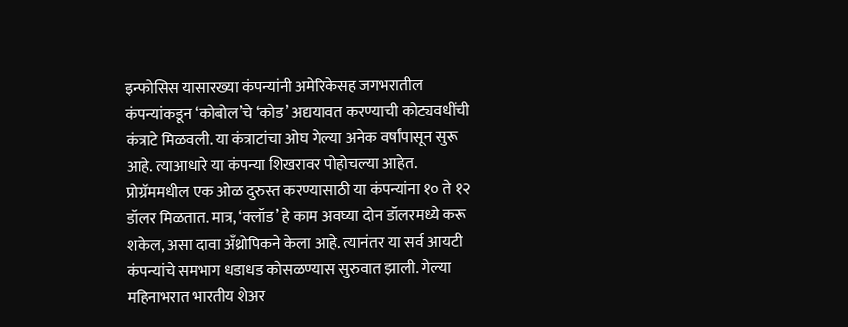इन्फोसिस यासारख्या कंपन्यांनी अमेरिकेसह जगभरातील कंपन्यांकडून ‘कोबोल’चे ‘कोड’ अद्ययावत करण्याची कोट्यवधींची कंत्राटे मिळवली. या कंत्राटांचा ओघ गेल्या अनेक वर्षांपासून सुरू आहे. त्याआधारे या कंपन्या शिखरावर पोहोचल्या आहेत.
प्रोग्रॅममधील एक ओळ दुरुस्त करण्यासाठी या कंपन्यांना १० ते १२ डॉलर मिळतात. मात्र, ‘क्लॉड’ हे काम अवघ्या दोन डॉलरमध्ये करू शकेल, असा दावा अँथ्रोपिकने केला आहे. त्यानंतर या सर्व आयटी कंपन्यांचे समभाग धडाधड कोसळण्यास सुरुवात झाली. गेल्या महिनाभरात भारतीय शेअर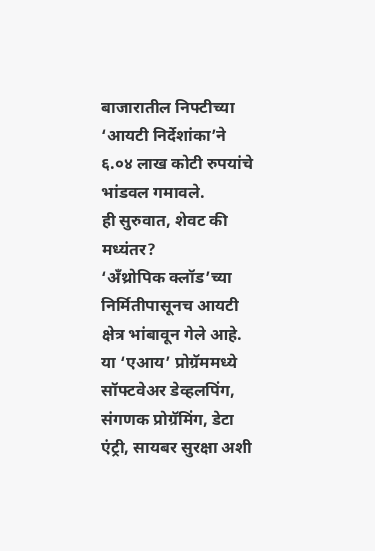बाजारातील निफ्टीच्या ‘आयटी निर्देशांका’ने ६.०४ लाख कोटी रुपयांचे भांडवल गमावले.
ही सुरुवात, शेवट की मध्यंतर?
‘अँथ्रोपिक क्लॉड’च्या निर्मितीपासूनच आयटी क्षेत्र भांबावून गेले आहे. या ‘एआय’ प्रोग्रॅममध्ये सॉफ्टवेअर डेव्हलपिंग, संगणक प्रोग्रॅमिंग, डेटा एंट्री, सायबर सुरक्षा अशी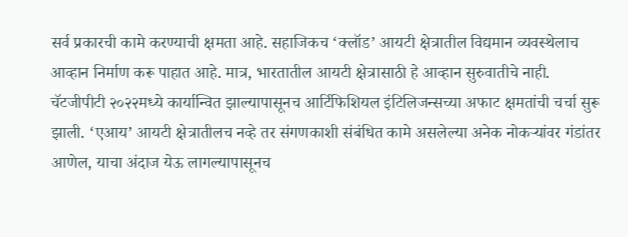सर्व प्रकारची कामे करण्याची क्षमता आहे. सहाजिकच ‘क्लॉड’ आयटी क्षेत्रातील विद्यमान व्यवस्थेलाच आव्हान निर्माण करू पाहात आहे. मात्र, भारतातील आयटी क्षेत्रासाठी हे आव्हान सुरुवातीचे नाही.
चॅटजीपीटी २०२२मध्ये कार्यान्वित झाल्यापासूनच आर्टिफिशियल इंटिलिजन्सच्या अफाट क्षमतांची चर्चा सुरू झाली. ‘एआय’ आयटी क्षेत्रातीलच नव्हे तर संगणकाशी संबंधित कामे असलेल्या अनेक नोकऱ्यांवर गंडांतर आणेल, याचा अंदाज येऊ लागल्यापासूनच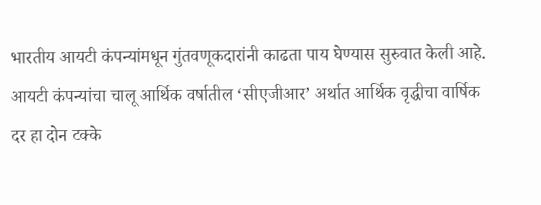भारतीय आयटी कंपन्यांमधून गुंतवणूकदारांनी काढता पाय घेण्यास सुरुवात केली आहे.
आयटी कंपन्यांचा चालू आर्थिक वर्षातील ‘सीएजीआर’ अर्थात आर्थिक वृद्धीचा वार्षिक दर हा दोन टक्के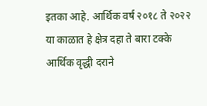इतका आहे. आर्थिक वर्ष २०१८ ते २०२२ या काळात हे क्षेत्र दहा ते बारा टक्के आर्थिक वृद्धी दराने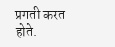प्रगती करत होते.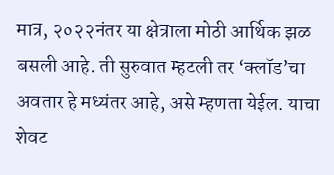मात्र, २०२२नंतर या क्षेत्राला मोठी आर्थिक झळ बसली आहे. ती सुरुवात म्हटली तर ‘क्लॉड’चा अवतार हे मध्यंतर आहे, असे म्हणता येईल. याचा शेवट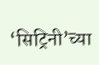‘सिट्रिनी’च्या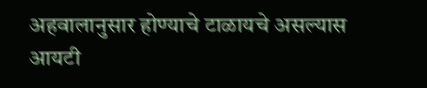अहवालानुसार होण्याचे टाळायचे असल्यास आयटी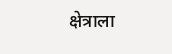क्षेत्राला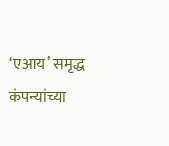‘एआय’ समृद्ध कंपन्यांच्या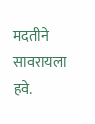मदतीने सावरायला हवे.